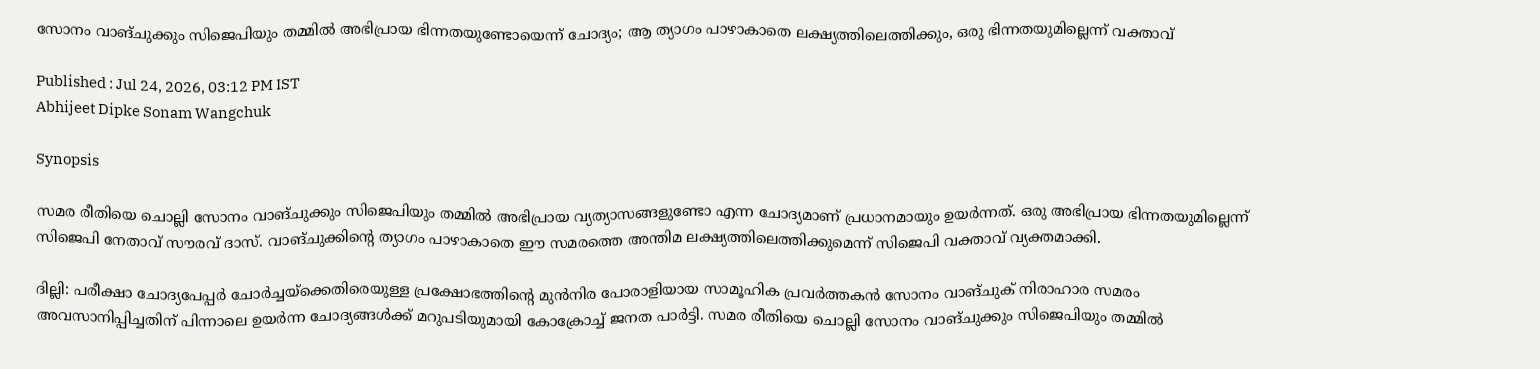സോനം വാങ്ചുക്കും സിജെപിയും തമ്മിൽ അഭിപ്രായ ഭിന്നതയുണ്ടോയെന്ന് ചോദ്യം; ആ ത്യാഗം പാഴാകാതെ ലക്ഷ്യത്തിലെത്തിക്കും, ഒരു ഭിന്നതയുമില്ലെന്ന് വക്താവ്

Published : Jul 24, 2026, 03:12 PM IST
Abhijeet Dipke Sonam Wangchuk

Synopsis

സമര രീതിയെ ചൊല്ലി സോനം വാങ്ചുക്കും സിജെപിയും തമ്മിൽ അഭിപ്രായ വ്യത്യാസങ്ങളുണ്ടോ എന്ന ചോദ്യമാണ് പ്രധാനമായും ഉയർന്നത്. ഒരു അഭിപ്രായ ഭിന്നതയുമില്ലെന്ന് സിജെപി നേതാവ് സൗരവ് ദാസ്. വാങ്ചുക്കിന്റെ ത്യാഗം പാഴാകാതെ ഈ സമരത്തെ അന്തിമ ലക്ഷ്യത്തിലെത്തിക്കുമെന്ന് സിജെപി വക്താവ് വ്യക്തമാക്കി.

ദില്ലി: പരീക്ഷാ ചോദ്യപേപ്പർ ചോർച്ചയ്ക്കെതിരെയുള്ള പ്രക്ഷോഭത്തിന്‍റെ മുൻനിര പോരാളിയായ സാമൂഹിക പ്രവർത്തകൻ സോനം വാങ്ചുക് നിരാഹാര സമരം അവസാനിപ്പിച്ചതിന് പിന്നാലെ ഉയർന്ന ചോദ്യങ്ങൾക്ക് മറുപടിയുമായി കോക്രോച്ച് ജനത പാർട്ടി. സമര രീതിയെ ചൊല്ലി സോനം വാങ്ചുക്കും സിജെപിയും തമ്മിൽ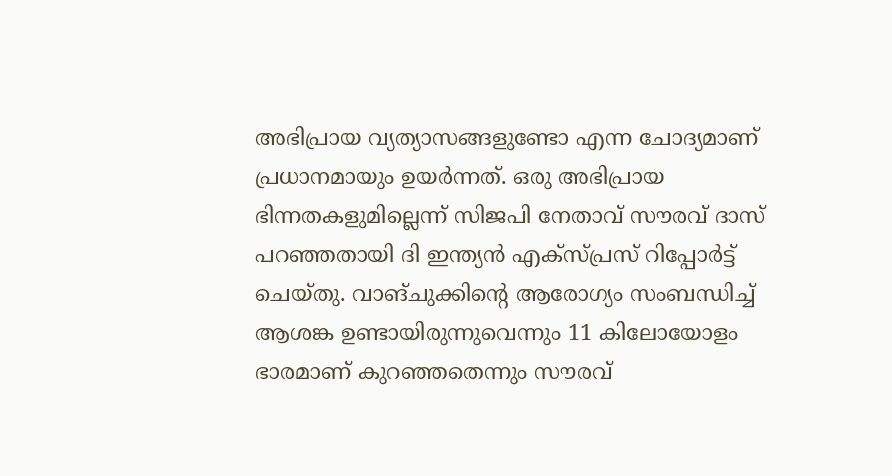അഭിപ്രായ വ്യത്യാസങ്ങളുണ്ടോ എന്ന ചോദ്യമാണ് പ്രധാനമായും ഉയർന്നത്. ഒരു അഭിപ്രായ ഭിന്നതകളുമില്ലെന്ന് സിജപി നേതാവ് സൗരവ് ദാസ് പറഞ്ഞതായി ദി ഇന്ത്യൻ എക്സ്പ്രസ് റിപ്പോർട്ട് ചെയ്തു. വാങ്ചുക്കിന്‍റെ ആരോഗ്യം സംബന്ധിച്ച് ആശങ്ക ഉണ്ടായിരുന്നുവെന്നും 11 കിലോയോളം ഭാരമാണ് കുറഞ്ഞതെന്നും സൗരവ്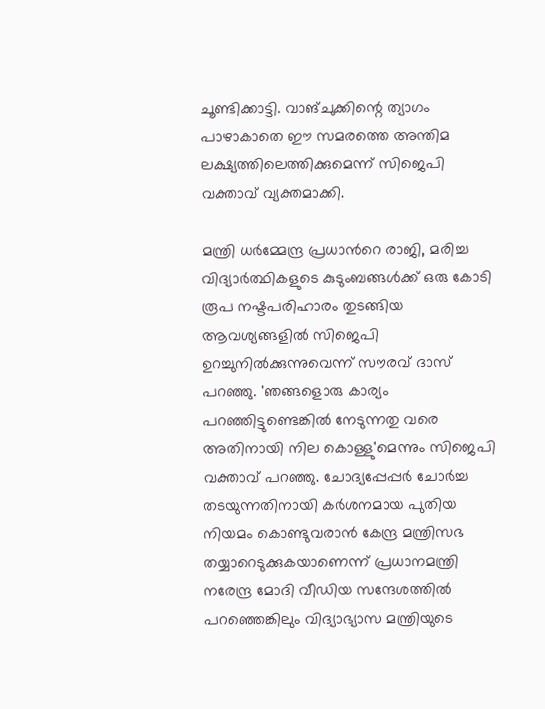ചൂണ്ടിക്കാട്ടി. വാങ്ചുക്കിന്റെ ത്യാഗം പാഴാകാതെ ഈ സമരത്തെ അന്തിമ ലക്ഷ്യത്തിലെത്തിക്കുമെന്ന് സിജെപി വക്താവ് വ്യക്തമാക്കി.

മന്ത്രി ധർമ്മേന്ദ്ര പ്രധാന്‍റെ രാജി, മരിച്ച വിദ്യാർത്ഥികളുടെ കുടുംബങ്ങൾക്ക് ഒരു കോടി രൂപ നഷ്ടപരിഹാരം തുടങ്ങിയ ആവശ്യങ്ങളിൽ സിജെപി ഉറച്ചുനിൽക്കുന്നുവെന്ന് സൗരവ് ദാസ് പറഞ്ഞു. 'ഞങ്ങളൊരു കാര്യം പറഞ്ഞിട്ടുണ്ടെങ്കിൽ നേടുന്നതു വരെ അതിനായി നില കൊള്ളു'മെന്നും സിജെപി വക്താവ് പറഞ്ഞു. ചോദ്യപ്പേപ്പർ ചോർച്ച തടയുന്നതിനായി കർശനമായ പുതിയ നിയമം കൊണ്ടുവരാൻ കേന്ദ്ര മന്ത്രിസഭ തയ്യാറെടുക്കുകയാണെന്ന് പ്രധാനമന്ത്രി നരേന്ദ്ര മോദി വീഡിയ സന്ദേശത്തിൽ പറഞ്ഞെങ്കിലും വിദ്യാഭ്യാസ മന്ത്രിയുടെ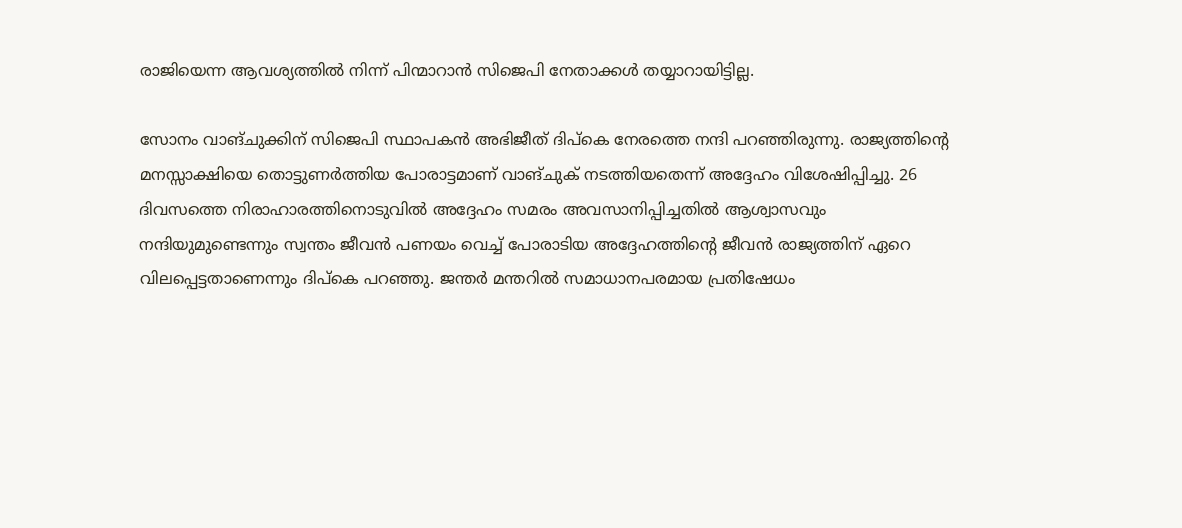രാജിയെന്ന ആവശ്യത്തിൽ നിന്ന് പിന്മാറാൻ സിജെപി നേതാക്കൾ തയ്യാറായിട്ടില്ല.

സോനം വാങ്ചുക്കിന് സിജെപി സ്ഥാപകൻ അഭിജീത് ദിപ്കെ നേരത്തെ നന്ദി പറഞ്ഞിരുന്നു. രാജ്യത്തിന്‍റെ മനസ്സാക്ഷിയെ തൊട്ടുണർത്തിയ പോരാട്ടമാണ് വാങ്ചുക് നടത്തിയതെന്ന് അദ്ദേഹം വിശേഷിപ്പിച്ചു. 26 ദിവസത്തെ നിരാഹാരത്തിനൊടുവിൽ അദ്ദേഹം സമരം അവസാനിപ്പിച്ചതിൽ ആശ്വാസവും നന്ദിയുമുണ്ടെന്നും സ്വന്തം ജീവൻ പണയം വെച്ച് പോരാടിയ അദ്ദേഹത്തിന്റെ ജീവൻ രാജ്യത്തിന് ഏറെ വിലപ്പെട്ടതാണെന്നും ദിപ്കെ പറഞ്ഞു. ജന്തർ മന്തറിൽ സമാധാനപരമായ പ്രതിഷേധം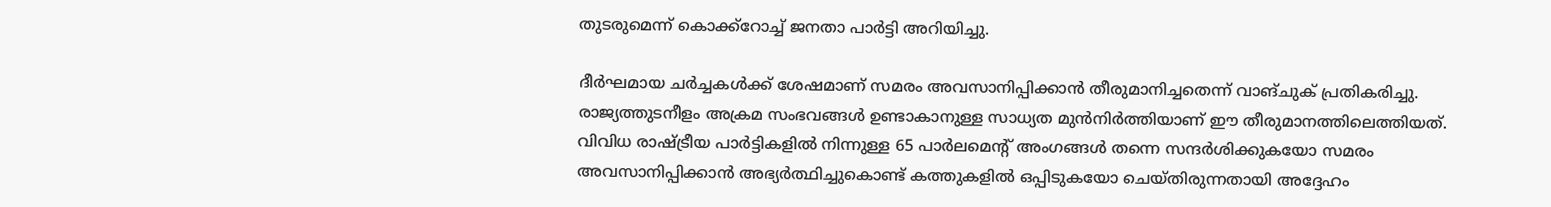തുടരുമെന്ന് കൊക്ക്റോച്ച് ജനതാ പാർട്ടി അറിയിച്ചു.

ദീർഘമായ ചർച്ചകൾക്ക് ശേഷമാണ് സമരം അവസാനിപ്പിക്കാൻ തീരുമാനിച്ചതെന്ന് വാങ്ചുക് പ്രതികരിച്ചു. രാജ്യത്തുടനീളം അക്രമ സംഭവങ്ങൾ ഉണ്ടാകാനുള്ള സാധ്യത മുൻനിർത്തിയാണ് ഈ തീരുമാനത്തിലെത്തിയത്. വിവിധ രാഷ്ട്രീയ പാർട്ടികളിൽ നിന്നുള്ള 65 പാർലമെന്റ് അംഗങ്ങൾ തന്നെ സന്ദർശിക്കുകയോ സമരം അവസാനിപ്പിക്കാൻ അഭ്യർത്ഥിച്ചുകൊണ്ട് കത്തുകളിൽ ഒപ്പിടുകയോ ചെയ്തിരുന്നതായി അദ്ദേഹം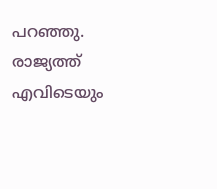പറഞ്ഞു. രാജ്യത്ത് എവിടെയും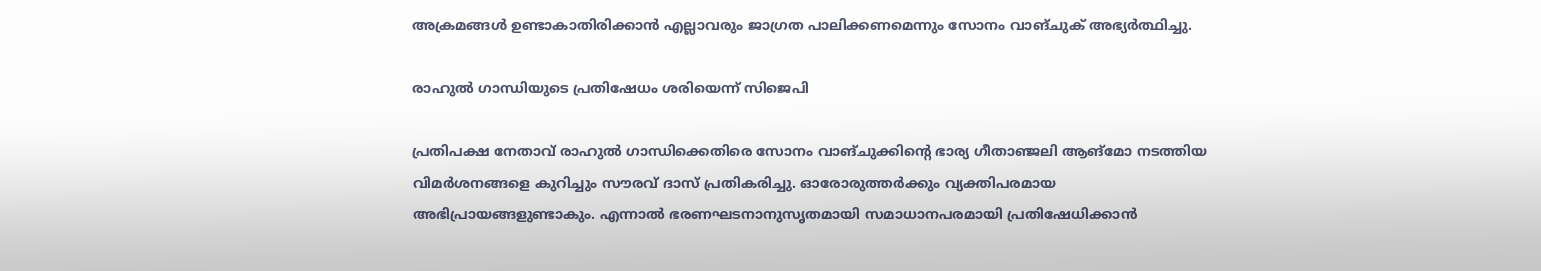അക്രമങ്ങൾ ഉണ്ടാകാതിരിക്കാൻ എല്ലാവരും ജാഗ്രത പാലിക്കണമെന്നും സോനം വാങ്ചുക് അഭ്യർത്ഥിച്ചു.

രാഹുൽ ഗാന്ധിയുടെ പ്രതിഷേധം ശരിയെന്ന് സിജെപി

പ്രതിപക്ഷ നേതാവ് രാഹുൽ ഗാന്ധിക്കെതിരെ സോനം വാങ്ചുക്കിന്റെ ഭാര്യ ഗീതാഞ്ജലി ആങ്മോ നടത്തിയ വിമർശനങ്ങളെ കുറിച്ചും സൗരവ് ദാസ് പ്രതികരിച്ചു. ഓരോരുത്തർക്കും വ്യക്തിപരമായ അഭിപ്രായങ്ങളുണ്ടാകും. എന്നാൽ ഭരണഘടനാനുസൃതമായി സമാധാനപരമായി പ്രതിഷേധിക്കാൻ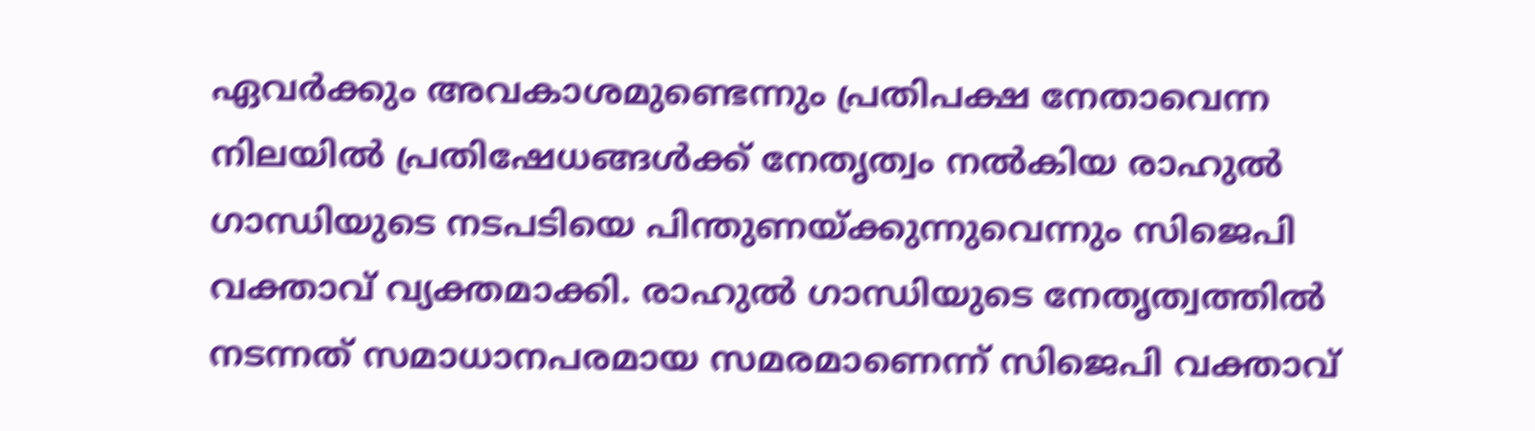ഏവർക്കും അവകാശമുണ്ടെന്നും പ്രതിപക്ഷ നേതാവെന്ന നിലയിൽ പ്രതിഷേധങ്ങൾക്ക് നേതൃത്വം നൽകിയ രാഹുൽ ഗാന്ധിയുടെ നടപടിയെ പിന്തുണയ്ക്കുന്നുവെന്നും സിജെപി വക്താവ് വ്യക്തമാക്കി. രാഹുൽ ഗാന്ധിയുടെ നേതൃത്വത്തിൽ നടന്നത് സമാധാനപരമായ സമരമാണെന്ന് സിജെപി വക്താവ്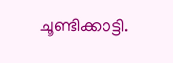ചൂണ്ടിക്കാട്ടി.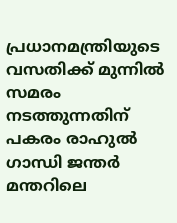പ്രധാനമന്ത്രിയുടെ വസതിക്ക് മുന്നിൽ സമരം നടത്തുന്നതിന് പകരം രാഹുൽ ഗാന്ധി ജന്തർ മന്തറിലെ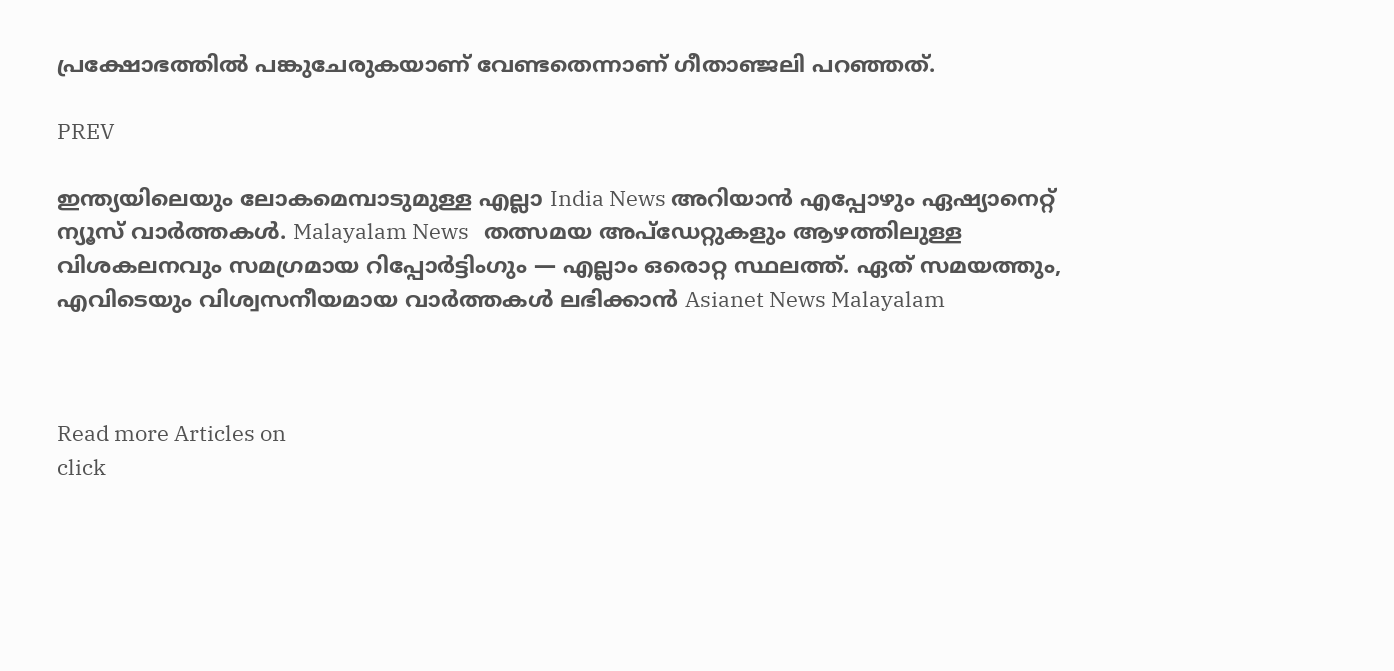പ്രക്ഷോഭത്തിൽ പങ്കുചേരുകയാണ് വേണ്ടതെന്നാണ് ഗീതാഞ്ജലി പറഞ്ഞത്.

PREV

ഇന്ത്യയിലെയും ലോകമെമ്പാടുമുള്ള എല്ലാ India News അറിയാൻ എപ്പോഴും ഏഷ്യാനെറ്റ് ന്യൂസ് വാർത്തകൾ. Malayalam News   തത്സമയ അപ്‌ഡേറ്റുകളും ആഴത്തിലുള്ള വിശകലനവും സമഗ്രമായ റിപ്പോർട്ടിംഗും — എല്ലാം ഒരൊറ്റ സ്ഥലത്ത്. ഏത് സമയത്തും, എവിടെയും വിശ്വസനീയമായ വാർത്തകൾ ലഭിക്കാൻ Asianet News Malayalam



Read more Articles on
click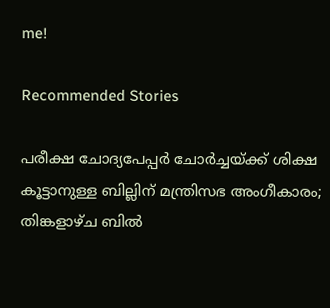me!

Recommended Stories

പരീക്ഷ ചോദ്യപേപ്പർ ചോർച്ചയ്ക്ക് ശിക്ഷ കൂട്ടാനുള്ള ബില്ലിന് മന്ത്രിസഭ അംഗീകാരം; തിങ്കളാഴ്ച ബിൽ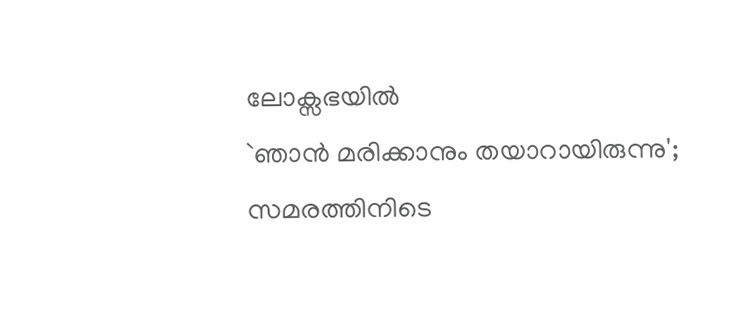ലോക്സഭയിൽ
`ഞാൻ മരിക്കാനും തയാറായിരുന്നു'; സമരത്തിനിടെ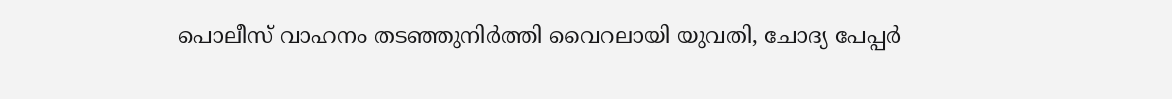പൊലീസ് വാഹനം തടഞ്ഞുനിർത്തി വൈറലായി യുവതി, ചോദ്യ പേപ്പർ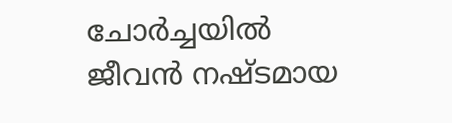ചോർച്ചയിൽ ജീവൻ നഷ്ടമായ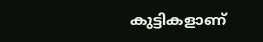കുട്ടികളാണ്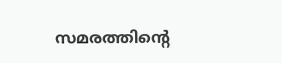സമരത്തിൻ്റെ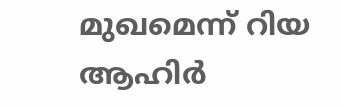മുഖമെന്ന് റിയ ആഹിർ